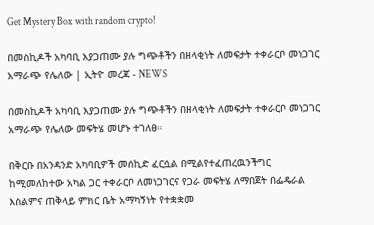Get Mystery Box with random crypto!

በመስኪዶች አካባቢ እያጋጠሙ ያሉ ግጭቶችን በዘላቂነት ለመፍታት ተቀራርቦ መነጋገር አማራጭ የሌለው | ኢትዮ መረጃ - NEWS

በመስኪዶች አካባቢ እያጋጠሙ ያሉ ግጭቶችን በዘላቂነት ለመፍታት ተቀራርቦ መነጋገር አማራጭ የሌለው መፍትሄ መሆኑ ተገለፀ።

በቅርቡ በአንዳንድ አካባቢዎች መሰኪድ ፈርሷል በሚልየተፈጠረዉንችግር ከሚመለከተው አካል ጋር ተቀራርቦ ለመነጋገርና የጋራ መፍትሄ ለማበጀት በፌዴራል እስልምና ጠቅላይ ምክር ቤት አማካኝነት የተቋቋመ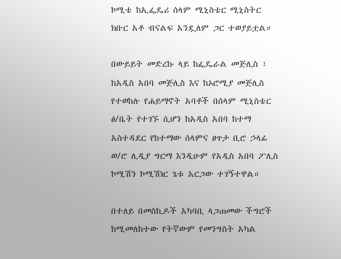ኮሚቴ ከኢፌዴሪ ሰላም ሚኒስቴር ሚኒስትር ክቡር አቶ ብናልፍ አንዷለም ጋር ተወያይቷል።

በውይይት መድረኩ ላይ ከፌዴራል መጅሊስ ፣ ከአዲስ አበባ መጅሊስ እና ከኦሮሚያ መጅሊስ የተወከሉ የሐይማኖት አባቶች በሰላም ሚኒስቴር ፅ/ቤት የተገኙ ሲሆን ከአዲስ አበባ ከተማ አስተዳደር የከተማው ሰላምና ፀጥታ ቢሮ ኃላፊ ወ/ሮ ሊዲያ ግርማ እንዲሁም የአዲስ አበባ ፖሊስ ኮሚሽን ኮሚሽነር ጌቱ አርጋው ተገኝተዋል።

በተለይ በመስኪዶች አካባቢ ላጋጠመው ችግሮች ከሚመለከተው የትኛውም የመንግስት አካል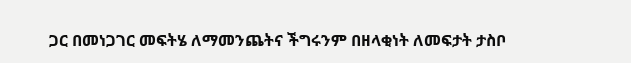ጋር በመነጋገር መፍትሄ ለማመንጨትና ችግሩንም በዘላቂነት ለመፍታት ታስቦ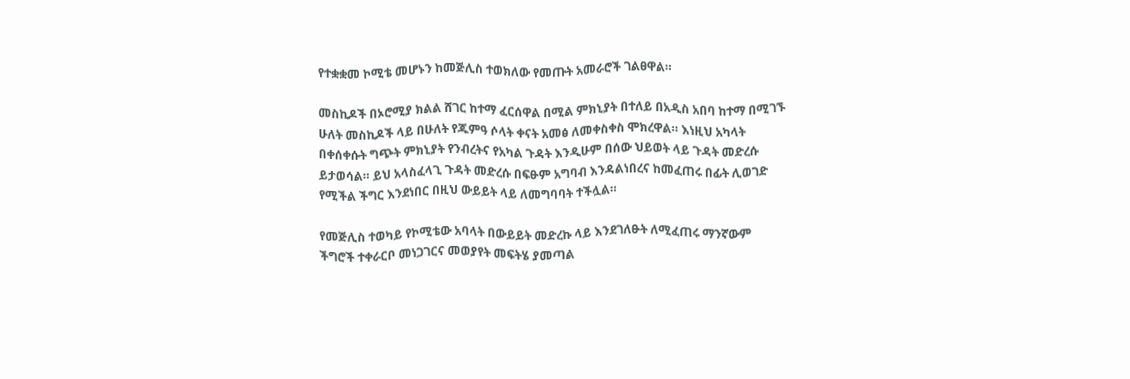የተቋቋመ ኮሚቴ መሆኑን ከመጅሊስ ተወክለው የመጡት አመራሮች ገልፀዋል።

መስኪዶች በኦሮሚያ ክልል ሸገር ከተማ ፈርሰዋል በሚል ምክኒያት በተለይ በአዲስ አበባ ከተማ በሚገኙ ሁለት መስኪዶች ላይ በሁለት የጁምዓ ሶላት ቀናት አመፅ ለመቀስቀስ ሞክረዋል። እነዚህ አካላት በቀሰቀሱት ግጭት ምክኒያት የንብረትና የአካል ጉዳት እንዲሁም በሰው ህይወት ላይ ጉዳት መድረሱ ይታወሳል። ይህ አላስፈላጊ ጉዳት መድረሱ በፍፁም አግባብ እንዳልነበረና ከመፈጠሩ በፊት ሊወገድ የሚችል ችግር እንደነበር በዚህ ውይይት ላይ ለመግባባት ተችሏል።

የመጅሊስ ተወካይ የኮሚቴው አባላት በውይይት መድረኩ ላይ እንደገለፁት ለሚፈጠሩ ማንኛውም ችግሮች ተቀራርቦ መነጋገርና መወያየት መፍትሄ ያመጣል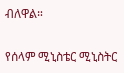ብለዋል።

የሰላም ሚኒስቴር ሚኒስትር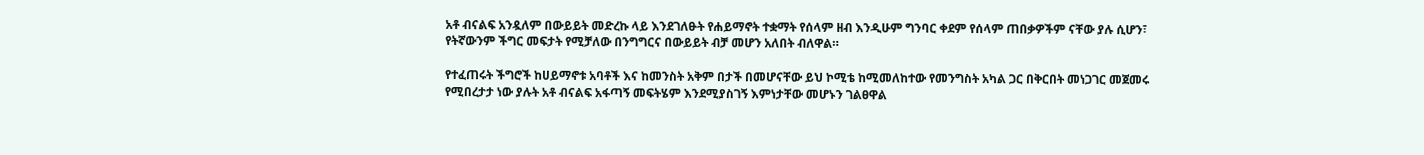አቶ ብናልፍ አንዷለም በውይይት መድረኩ ላይ እንደገለፁት የሐይማኖት ተቋማት የሰላም ዘብ እንዲሁም ግንባር ቀደም የሰላም ጠበቃዎችም ናቸው ያሉ ሲሆን፣ የትኛውንም ችግር መፍታት የሚቻለው በንግግርና በውይይት ብቻ መሆን አለበት ብለዋል።

የተፈጠሩት ችግሮች ከሀይማኖቱ አባቶች እና ከመንስት አቅም በታች በመሆናቸው ይህ ኮሚቴ ከሚመለከተው የመንግስት አካል ጋር በቅርበት መነጋገር መጀመሩ የሚበረታታ ነው ያሉት አቶ ብናልፍ አፋጣኝ መፍትሄም እንደሚያስገኝ እምነታቸው መሆኑን ገልፀዋል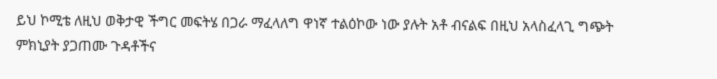ይህ ኮሚቴ ለዚህ ወቅታዊ ችግር መፍትሄ በጋራ ማፈላለግ ዋነኛ ተልዕኮው ነው ያሉት አቶ ብናልፍ በዚህ አላስፈላጊ ግጭት ምክኒያት ያጋጠሙ ጉዳቶችና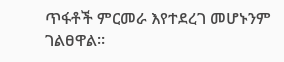ጥፋቶች ምርመራ እየተደረገ መሆኑንም ገልፀዋል።